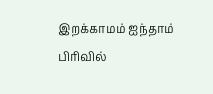இறக்காமம் ஐந்தாம் பிரிவில்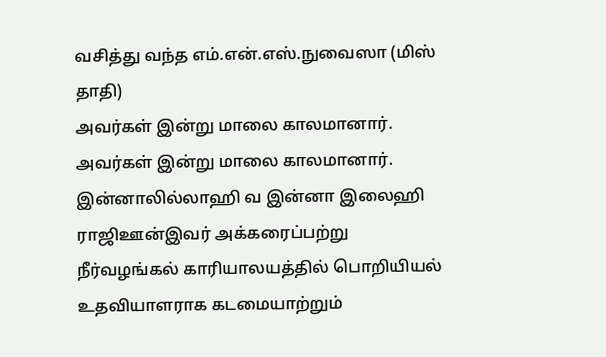வசித்து வந்த எம்.என்.எஸ்.நுவைஸா (மிஸ் தாதி)
அவர்கள் இன்று மாலை காலமானார்.
அவர்கள் இன்று மாலை காலமானார்.
இன்னாலில்லாஹி வ இன்னா இலைஹி ராஜிஊன்இவர் அக்கரைப்பற்று நீர்வழங்கல் காரியாலயத்தில் பொறியியல் உதவியாளராக கடமையாற்றும்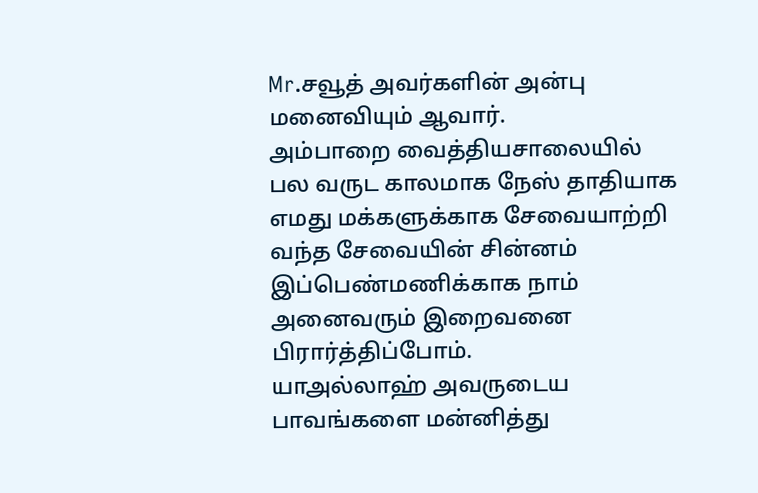Mr.சவூத் அவர்களின் அன்பு மனைவியும் ஆவார்.
அம்பாறை வைத்தியசாலையில் பல வருட காலமாக நேஸ் தாதியாக எமது மக்களுக்காக சேவையாற்றி வந்த சேவையின் சின்னம் இப்பெண்மணிக்காக நாம் அனைவரும் இறைவனை பிரார்த்திப்போம்.
யாஅல்லாஹ் அவருடைய பாவங்களை மன்னித்து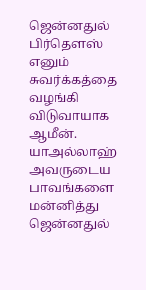ஜென்னதுல் பிர்தௌஸ் எனும் சுவர்க்கத்தை வழங்கி விடுவாயாக ஆமீன்.
யாஅல்லாஹ் அவருடைய பாவங்களை மன்னித்து ஜென்னதுல்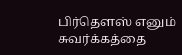பிர்தௌஸ் எனும் சுவர்க்கத்தை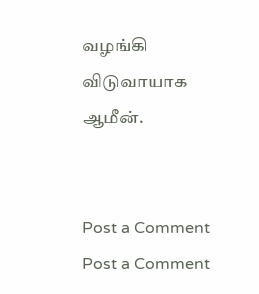வழங்கி விடுவாயாக ஆமீன்.


Post a Comment
Post a Comment